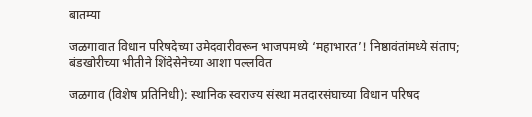बातम्या

जळगावात विधान परिषदेच्या उमेदवारीवरून भाजपमध्ये ‘महाभारत’! निष्ठावंतांमध्ये संताप; बंडखोरीच्या भीतीने शिंदेसेनेच्या आशा पल्लवित

जळगाव (विशेष प्रतिनिधी): स्थानिक स्वराज्य संस्था मतदारसंघाच्या विधान परिषद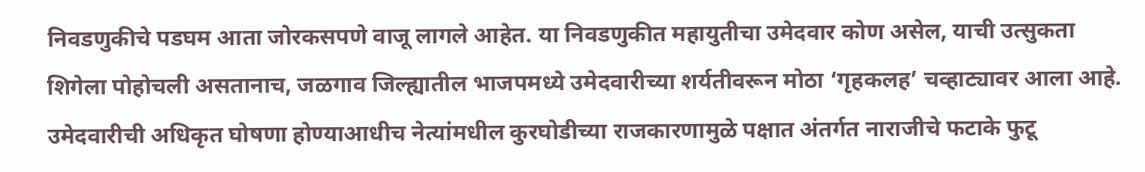निवडणुकीचे पडघम आता जोरकसपणे वाजू लागले आहेत. या निवडणुकीत महायुतीचा उमेदवार कोण असेल, याची उत्सुकता शिगेला पोहोचली असतानाच, जळगाव जिल्ह्यातील भाजपमध्ये उमेदवारीच्या शर्यतीवरून मोठा ‘गृहकलह’ चव्हाट्यावर आला आहे. उमेदवारीची अधिकृत घोषणा होण्याआधीच नेत्यांमधील कुरघोडीच्या राजकारणामुळे पक्षात अंतर्गत नाराजीचे फटाके फुटू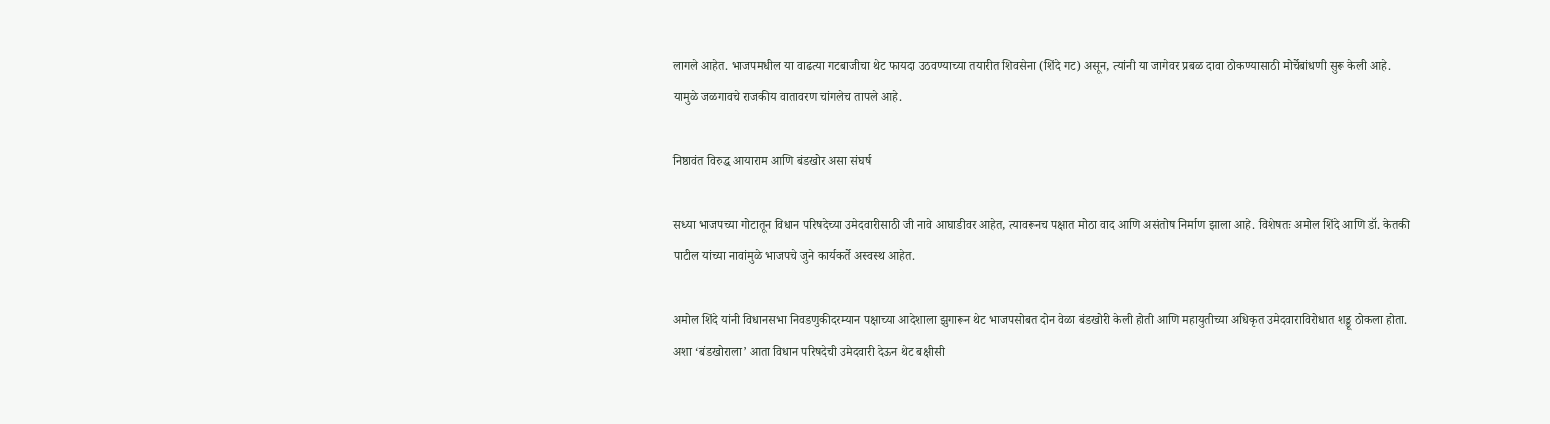लागले आहेत. भाजपमधील या वाढत्या गटबाजीचा थेट फायदा उठवण्याच्या तयारीत शिवसेना (शिंदे गट) असून, त्यांनी या जागेवर प्रबळ दावा ठोकण्यासाठी मोर्चेबांधणी सुरू केली आहे. यामुळे जळगावचे राजकीय वातावरण चांगलेच तापले आहे.

निष्ठावंत विरुद्ध आयाराम आणि बंडखोर असा संघर्ष

सध्या भाजपच्या गोटातून विधान परिषदेच्या उमेदवारीसाठी जी नावे आघाडीवर आहेत, त्यावरूनच पक्षात मोठा वाद आणि असंतोष निर्माण झाला आहे. विशेषतः अमोल शिंदे आणि डॉ. केतकी पाटील यांच्या नावांमुळे भाजपचे जुने कार्यकर्ते अस्वस्थ आहेत.

अमोल शिंदे यांनी विधानसभा निवडणुकीदरम्यान पक्षाच्या आदेशाला झुगारून थेट भाजपसोबत दोन वेळा बंडखोरी केली होती आणि महायुतीच्या अधिकृत उमेदवाराविरोधात शड्डू ठोकला होता. अशा ‘बंडखोराला’ आता विधान परिषदेची उमेदवारी देऊन थेट बक्षीसी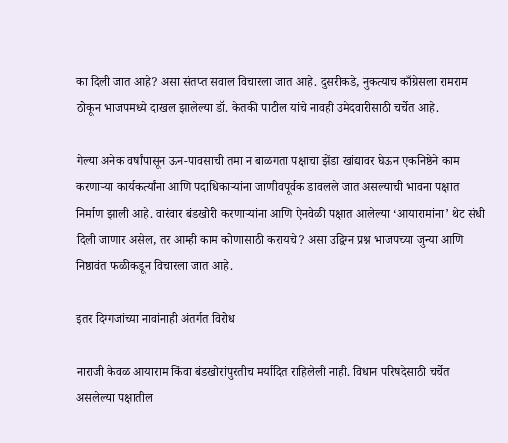का दिली जात आहे? असा संतप्त सवाल विचारला जात आहे. दुसरीकडे, नुकत्याच काँग्रेसला रामराम ठोकून भाजपमध्ये दाखल झालेल्या डॉ. केतकी पाटील यांचे नावही उमेदवारीसाठी चर्चेत आहे.

गेल्या अनेक वर्षांपासून ऊन-पावसाची तमा न बाळगता पक्षाचा झेंडा खांद्यावर घेऊन एकनिष्ठेने काम करणाऱ्या कार्यकर्त्यांना आणि पदाधिकाऱ्यांना जाणीवपूर्वक डावलले जात असल्याची भावना पक्षात निर्माण झाली आहे. वारंवार बंडखोरी करणाऱ्यांना आणि ऐनवेळी पक्षात आलेल्या ‘आयारामांना’ थेट संधी दिली जाणार असेल, तर आम्ही काम कोणासाठी करायचे? असा उद्विग्न प्रश्न भाजपच्या जुन्या आणि निष्ठावंत फळीकडून विचारला जात आहे.

इतर दिग्गजांच्या नावांनाही अंतर्गत विरोध

नाराजी केवळ आयाराम किंवा बंडखोरांपुरतीच मर्यादित राहिलेली नाही. विधान परिषदेसाठी चर्चेत असलेल्या पक्षातील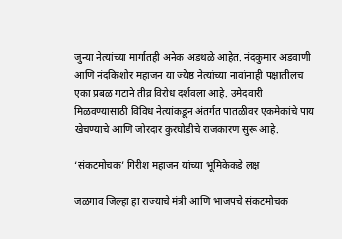जुन्या नेत्यांच्या मार्गातही अनेक अडथळे आहेत. नंदकुमार अडवाणी आणि नंदकिशोर महाजन या ज्येष्ठ नेत्यांच्या नावांनाही पक्षातीलच एका प्रबळ गटाने तीव्र विरोध दर्शवला आहे. उमेदवारी मिळवण्यासाठी विविध नेत्यांकडून अंतर्गत पातळीवर एकमेकांचे पाय खेचण्याचे आणि जोरदार कुरघोडीचे राजकारण सुरू आहे.

‘संकटमोचक’ गिरीश महाजन यांच्या भूमिकेकडे लक्ष

जळगाव जिल्हा हा राज्याचे मंत्री आणि भाजपचे संकटमोचक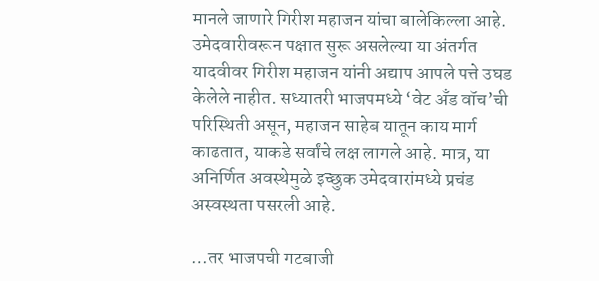मानले जाणारे गिरीश महाजन यांचा बालेकिल्ला आहे. उमेदवारीवरून पक्षात सुरू असलेल्या या अंतर्गत यादवीवर गिरीश महाजन यांनी अद्याप आपले पत्ते उघड केलेले नाहीत. सध्यातरी भाजपमध्ये ‘वेट अँड वॉच’ची परिस्थिती असून, महाजन साहेब यातून काय मार्ग काढतात, याकडे सर्वांचे लक्ष लागले आहे. मात्र, या अनिर्णित अवस्थेमुळे इच्छुक उमेदवारांमध्ये प्रचंड अस्वस्थता पसरली आहे.

…तर भाजपची गटबाजी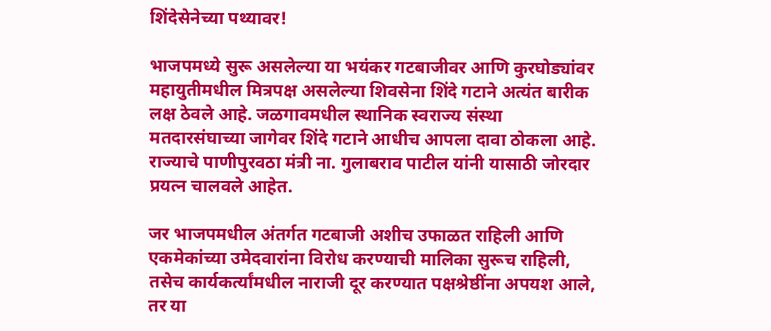शिंदेसेनेच्या पथ्यावर!

भाजपमध्ये सुरू असलेल्या या भयंकर गटबाजीवर आणि कुरघोड्यांवर महायुतीमधील मित्रपक्ष असलेल्या शिवसेना शिंदे गटाने अत्यंत बारीक लक्ष ठेवले आहे. जळगावमधील स्थानिक स्वराज्य संस्था मतदारसंघाच्या जागेवर शिंदे गटाने आधीच आपला दावा ठोकला आहे. राज्याचे पाणीपुरवठा मंत्री ना. गुलाबराव पाटील यांनी यासाठी जोरदार प्रयत्न चालवले आहेत.

जर भाजपमधील अंतर्गत गटबाजी अशीच उफाळत राहिली आणि एकमेकांच्या उमेदवारांना विरोध करण्याची मालिका सुरूच राहिली, तसेच कार्यकर्त्यांमधील नाराजी दूर करण्यात पक्षश्रेष्ठींना अपयश आले, तर या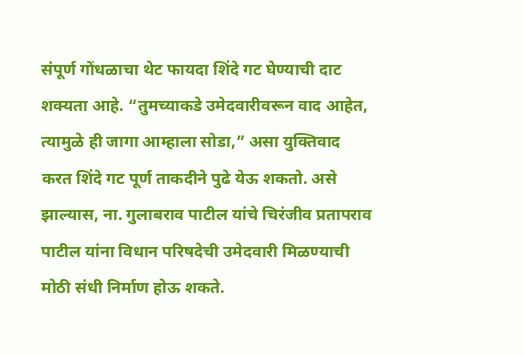संपूर्ण गोंधळाचा थेट फायदा शिंदे गट घेण्याची दाट शक्यता आहे. “तुमच्याकडे उमेदवारीवरून वाद आहेत, त्यामुळे ही जागा आम्हाला सोडा,” असा युक्तिवाद करत शिंदे गट पूर्ण ताकदीने पुढे येऊ शकतो. असे झाल्यास, ना. गुलाबराव पाटील यांचे चिरंजीव प्रतापराव पाटील यांना विधान परिषदेची उमेदवारी मिळण्याची मोठी संधी निर्माण होऊ शकते.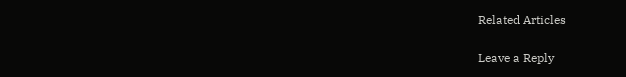Related Articles

Leave a Reply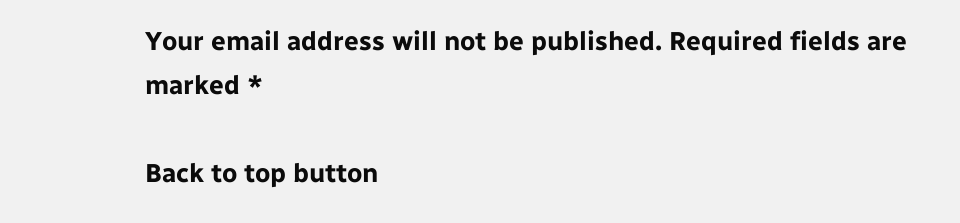Your email address will not be published. Required fields are marked *

Back to top button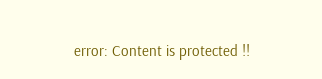error: Content is protected !!